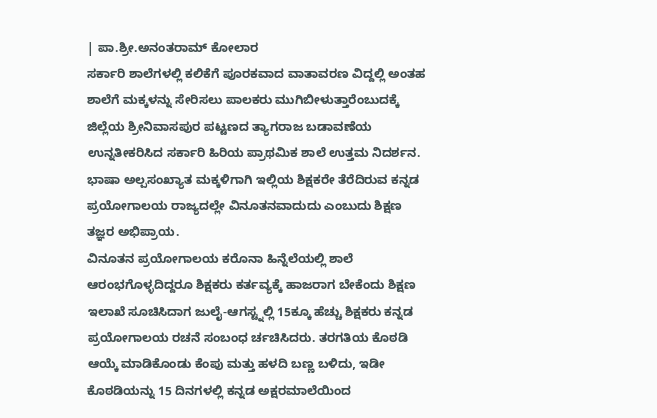| ಪಾ.ಶ್ರೀ.ಅನಂತರಾಮ್ ಕೋಲಾರ
ಸರ್ಕಾರಿ ಶಾಲೆಗಳಲ್ಲಿ ಕಲಿಕೆಗೆ ಪೂರಕವಾದ ವಾತಾವರಣ ವಿದ್ದಲ್ಲಿ ಅಂತಹ ಶಾಲೆಗೆ ಮಕ್ಕಳನ್ನು ಸೇರಿಸಲು ಪಾಲಕರು ಮುಗಿಬೀಳುತ್ತಾರೆಂಬುದಕ್ಕೆ ಜಿಲ್ಲೆಯ ಶ್ರೀನಿವಾಸಪುರ ಪಟ್ಟಣದ ತ್ಯಾಗರಾಜ ಬಡಾವಣೆಯ ಉನ್ನತೀಕರಿಸಿದ ಸರ್ಕಾರಿ ಹಿರಿಯ ಪ್ರಾಥಮಿಕ ಶಾಲೆ ಉತ್ತಮ ನಿದರ್ಶನ.
ಭಾಷಾ ಅಲ್ಪಸಂಖ್ಯಾತ ಮಕ್ಕಳಿಗಾಗಿ ಇಲ್ಲಿಯ ಶಿಕ್ಷಕರೇ ತೆರೆದಿರುವ ಕನ್ನಡ ಪ್ರಯೋಗಾಲಯ ರಾಜ್ಯದಲ್ಲೇ ವಿನೂತನವಾದುದು ಎಂಬುದು ಶಿಕ್ಷಣ ತಜ್ಞರ ಅಭಿಪ್ರಾಯ.
ವಿನೂತನ ಪ್ರಯೋಗಾಲಯ ಕರೊನಾ ಹಿನ್ನೆಲೆಯಲ್ಲಿ ಶಾಲೆ ಆರಂಭಗೊಳ್ಳದಿದ್ದರೂ ಶಿಕ್ಷಕರು ಕರ್ತವ್ಯಕ್ಕೆ ಹಾಜರಾಗ ಬೇಕೆಂದು ಶಿಕ್ಷಣ ಇಲಾಖೆ ಸೂಚಿಸಿದಾಗ ಜುಲೈ-ಆಗಸ್ಟ್ನಲ್ಲಿ 15ಕ್ಕೂ ಹೆಚ್ಚು ಶಿಕ್ಷಕರು ಕನ್ನಡ ಪ್ರಯೋಗಾಲಯ ರಚನೆ ಸಂಬಂಧ ರ್ಚಚಿಸಿದರು. ತರಗತಿಯ ಕೊಠಡಿ ಆಯ್ಕೆ ಮಾಡಿಕೊಂಡು ಕೆಂಪು ಮತ್ತು ಹಳದಿ ಬಣ್ಣ ಬಳಿದು, ಇಡೀ ಕೊಠಡಿಯನ್ನು 15 ದಿನಗಳಲ್ಲಿ ಕನ್ನಡ ಅಕ್ಷರಮಾಲೆಯಿಂದ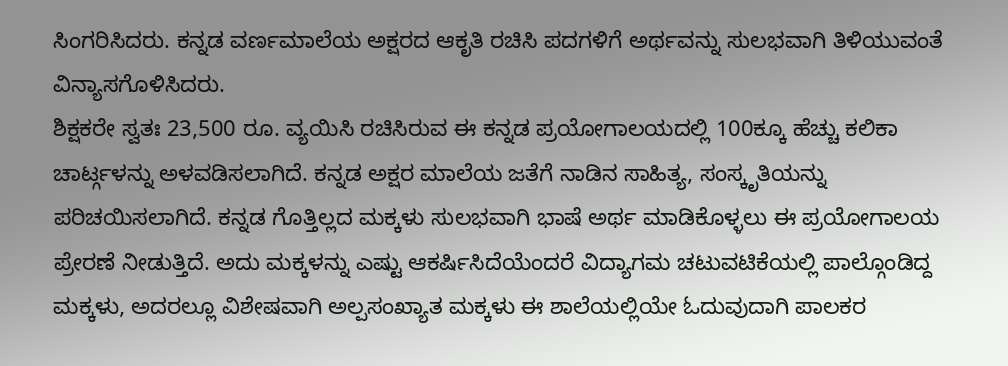ಸಿಂಗರಿಸಿದರು. ಕನ್ನಡ ವರ್ಣಮಾಲೆಯ ಅಕ್ಷರದ ಆಕೃತಿ ರಚಿಸಿ ಪದಗಳಿಗೆ ಅರ್ಥವನ್ನು ಸುಲಭವಾಗಿ ತಿಳಿಯುವಂತೆ ವಿನ್ಯಾಸಗೊಳಿಸಿದರು.
ಶಿಕ್ಷಕರೇ ಸ್ವತಃ 23,500 ರೂ. ವ್ಯಯಿಸಿ ರಚಿಸಿರುವ ಈ ಕನ್ನಡ ಪ್ರಯೋಗಾಲಯದಲ್ಲಿ 100ಕ್ಕೂ ಹೆಚ್ಚು ಕಲಿಕಾ ಚಾರ್ಟ್ಗಳನ್ನು ಅಳವಡಿಸಲಾಗಿದೆ. ಕನ್ನಡ ಅಕ್ಷರ ಮಾಲೆಯ ಜತೆಗೆ ನಾಡಿನ ಸಾಹಿತ್ಯ, ಸಂಸ್ಕೃತಿಯನ್ನು ಪರಿಚಯಿಸಲಾಗಿದೆ. ಕನ್ನಡ ಗೊತ್ತಿಲ್ಲದ ಮಕ್ಕಳು ಸುಲಭವಾಗಿ ಭಾಷೆ ಅರ್ಥ ಮಾಡಿಕೊಳ್ಳಲು ಈ ಪ್ರಯೋಗಾಲಯ ಪ್ರೇರಣೆ ನೀಡುತ್ತಿದೆ. ಅದು ಮಕ್ಕಳನ್ನು ಎಷ್ಟು ಆಕರ್ಷಿಸಿದೆಯೆಂದರೆ ವಿದ್ಯಾಗಮ ಚಟುವಟಿಕೆಯಲ್ಲಿ ಪಾಲ್ಗೊಂಡಿದ್ದ ಮಕ್ಕಳು, ಅದರಲ್ಲೂ ವಿಶೇಷವಾಗಿ ಅಲ್ಪಸಂಖ್ಯಾತ ಮಕ್ಕಳು ಈ ಶಾಲೆಯಲ್ಲಿಯೇ ಓದುವುದಾಗಿ ಪಾಲಕರ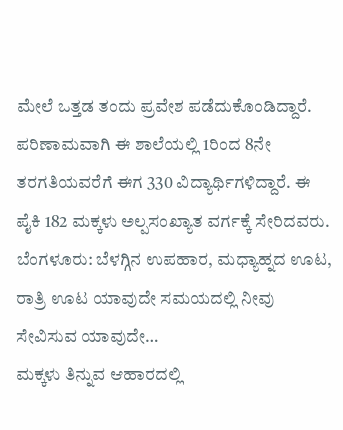ಮೇಲೆ ಒತ್ತಡ ತಂದು ಪ್ರವೇಶ ಪಡೆದುಕೊಂಡಿದ್ದಾರೆ. ಪರಿಣಾಮವಾಗಿ ಈ ಶಾಲೆಯಲ್ಲಿ 1ರಿಂದ 8ನೇ ತರಗತಿಯವರೆಗೆ ಈಗ 330 ವಿದ್ಯಾರ್ಥಿಗಳಿದ್ದಾರೆ. ಈ ಪೈಕಿ 182 ಮಕ್ಕಳು ಅಲ್ಪಸಂಖ್ಯಾತ ವರ್ಗಕ್ಕೆ ಸೇರಿದವರು.
ಬೆಂಗಳೂರು: ಬೆಳಗ್ಗಿನ ಉಪಹಾರ, ಮಧ್ಯಾಹ್ನದ ಊಟ, ರಾತ್ರಿ ಊಟ ಯಾವುದೇ ಸಮಯದಲ್ಲಿ ನೀವು ಸೇವಿಸುವ ಯಾವುದೇ…
ಮಕ್ಕಳು ತಿನ್ನುವ ಆಹಾರದಲ್ಲಿ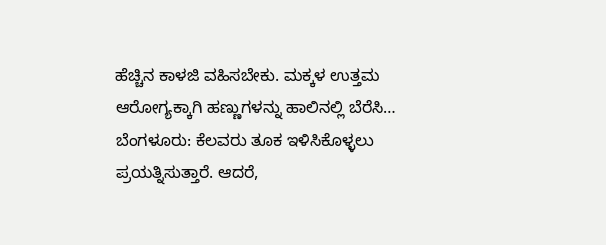ಹೆಚ್ಚಿನ ಕಾಳಜಿ ವಹಿಸಬೇಕು. ಮಕ್ಕಳ ಉತ್ತಮ ಆರೋಗ್ಯಕ್ಕಾಗಿ ಹಣ್ಣುಗಳನ್ನು ಹಾಲಿನಲ್ಲಿ ಬೆರೆಸಿ…
ಬೆಂಗಳೂರು: ಕೆಲವರು ತೂಕ ಇಳಿಸಿಕೊಳ್ಳಲು ಪ್ರಯತ್ನಿಸುತ್ತಾರೆ. ಆದರೆ,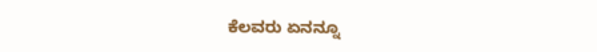ಕೆಲವರು ಏನನ್ನೂ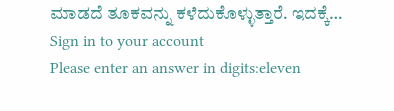ಮಾಡದೆ ತೂಕವನ್ನು ಕಳೆದುಕೊಳ್ಳುತ್ತಾರೆ. ಇದಕ್ಕೆ…
Sign in to your account
Please enter an answer in digits:eleven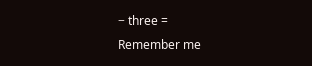− three =
Remember me